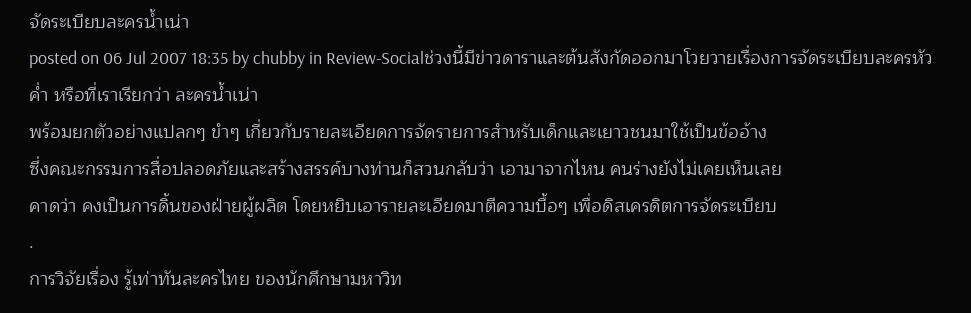จัดระเบียบละครน้ำเน่า
posted on 06 Jul 2007 18:35 by chubby in Review-Socialช่วงนี้มีข่าวดาราและต้นสังกัดออกมาโวยวายเรื่องการจัดระเบียบละครหัวค่ำ หรือที่เราเรียกว่า ละครน้ำเน่า
พร้อมยกตัวอย่างแปลกๆ ขำๆ เกี่ยวกับรายละเอียดการจัดรายการสำหรับเด็กและเยาวชนมาใช้เป็นข้ออ้าง
ซึ่งคณะกรรมการสื่อปลอดภัยและสร้างสรรค์บางท่านก็สวนกลับว่า เอามาจากไหน คนร่างยังไม่เคยเห็นเลย
คาดว่า คงเป็นการดิ้นของฝ่ายผู้ผลิต โดยหยิบเอารายละเอียดมาตีความบื้อๆ เพื่อดิสเครดิตการจัดระเบียบ
.
การวิจัยเรื่อง รู้เท่าทันละครไทย ของนักศึกษามหาวิท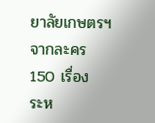ยาลัยเกษตรฯ จากละคร 150 เรื่อง
ระห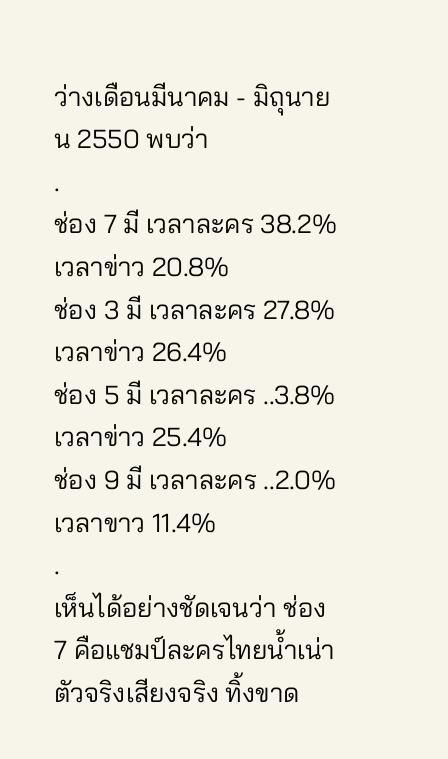ว่างเดือนมีนาคม - มิถุนายน 2550 พบว่า
.
ช่อง 7 มี เวลาละคร 38.2% เวลาข่าว 20.8%
ช่อง 3 มี เวลาละคร 27.8% เวลาข่าว 26.4%
ช่อง 5 มี เวลาละคร ..3.8% เวลาข่าว 25.4%
ช่อง 9 มี เวลาละคร ..2.0% เวลาขาว 11.4%
.
เห็นได้อย่างชัดเจนว่า ช่อง 7 คือแชมป์ละครไทยน้ำเน่าตัวจริงเสียงจริง ทิ้งขาด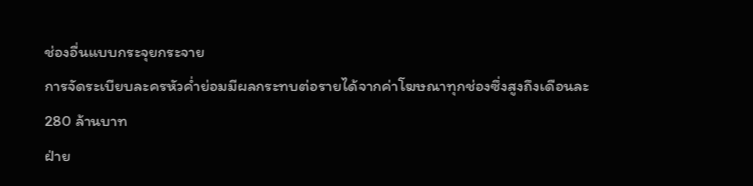ช่องอื่นแบบกระจุยกระจาย
การจัดระเบียบละครหัวค่ำย่อมมีผลกระทบต่อรายได้จากค่าโฆษณาทุกช่องซึ่งสูงถึงเดือนละ 280 ล้านบาท
ฝ่าย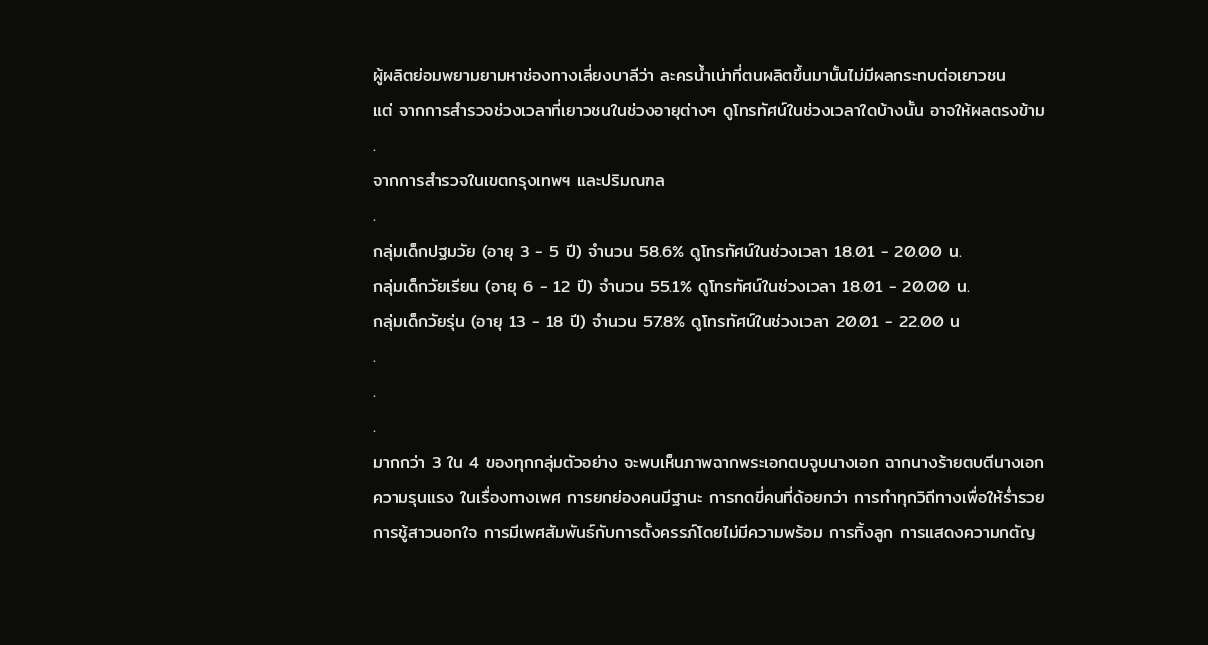ผู้ผลิตย่อมพยามยามหาช่องทางเลี่ยงบาลีว่า ละครน้ำเน่าที่ตนผลิตขึ้นมานั้นไม่มีผลกระทบต่อเยาวชน
แต่ จากการสำรวจช่วงเวลาที่เยาวชนในช่วงอายุต่างๆ ดูโทรทัศน์ในช่วงเวลาใดบ้างนั้น อาจให้ผลตรงข้าม
.
จากการสำรวจในเขตกรุงเทพฯ และปริมณฑล
.
กลุ่มเด็กปฐมวัย (อายุ 3 - 5 ปี) จำนวน 58.6% ดูโทรทัศน์ในช่วงเวลา 18.01 - 20.00 น.
กลุ่มเด็กวัยเรียน (อายุ 6 - 12 ปี) จำนวน 55.1% ดูโทรทัศน์ในช่วงเวลา 18.01 - 20.00 น.
กลุ่มเด็กวัยรุ่น (อายุ 13 - 18 ปี) จำนวน 57.8% ดูโทรทัศน์ในช่วงเวลา 20.01 - 22.00 น
.
.
.
มากกว่า 3 ใน 4 ของทุกกลุ่มตัวอย่าง จะพบเห็นภาพฉากพระเอกตบจูบนางเอก ฉากนางร้ายตบตีนางเอก
ความรุนแรง ในเรื่องทางเพศ การยกย่องคนมีฐานะ การกดขี่คนที่ด้อยกว่า การทำทุกวิถีทางเพื่อให้ร่ำรวย
การชู้สาวนอกใจ การมีเพศสัมพันธ์กับการตั้งครรภ์โดยไม่มีความพร้อม การทิ้งลูก การแสดงความกตัญ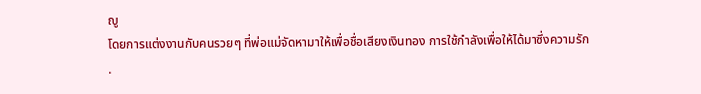ญู
โดยการแต่งงานกับคนรวยๆ ที่พ่อแม่จัดหามาให้เพื่อชื่อเสียงเงินทอง การใช้กำลังเพื่อให้ได้มาซึ่งความรัก
.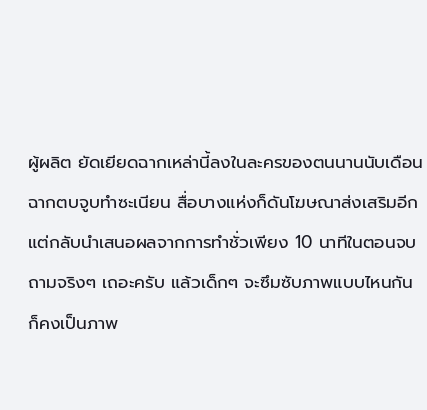ผู้ผลิต ยัดเยียดฉากเหล่านี้ลงในละครของตนนานนับเดือน
ฉากตบจูบทำซะเนียน สื่อบางแห่งก็ดันโฆษณาส่งเสริมอีก
แต่กลับนำเสนอผลจากการทำชั่วเพียง 10 นาทีในตอนจบ
ถามจริงๆ เถอะครับ แล้วเด็กๆ จะซึมซับภาพแบบไหนกัน
ก็คงเป็นภาพ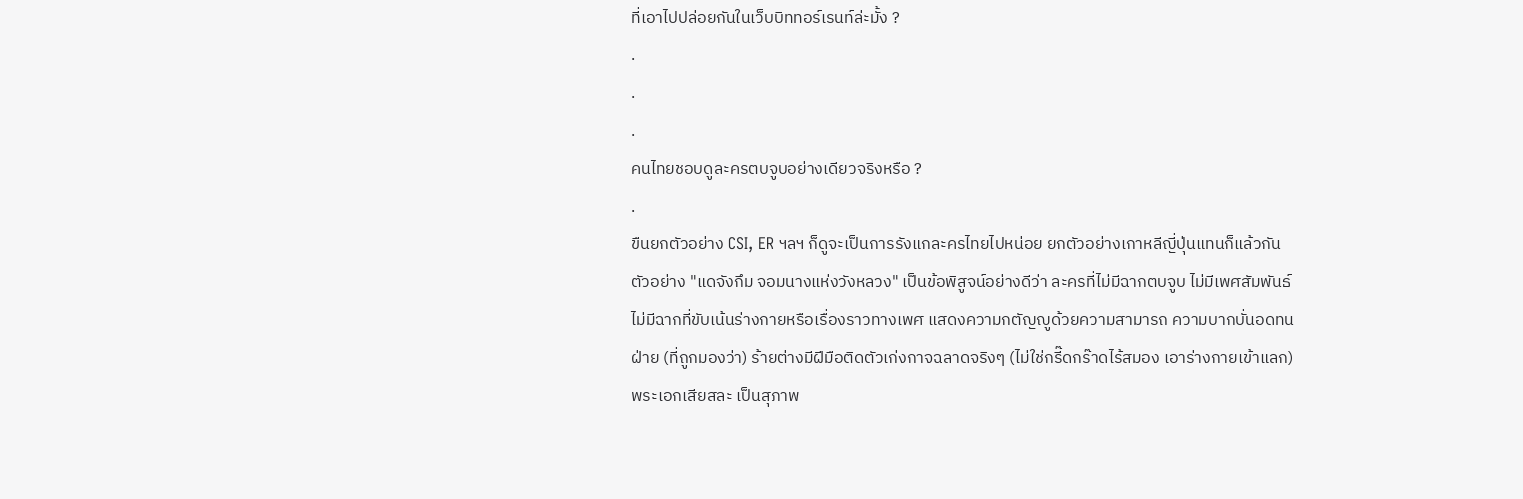ที่เอาไปปล่อยกันในเว็บบิททอร์เรนท์ล่ะมั้ง ?
.
.
.
คนไทยชอบดูละครตบจูบอย่างเดียวจริงหรือ ?
.
ขืนยกตัวอย่าง CSI, ER ฯลฯ ก็ดูจะเป็นการรังแกละครไทยไปหน่อย ยกตัวอย่างเกาหลีญี่ปุ่นแทนก็แล้วกัน
ตัวอย่าง "แดจังกึม จอมนางแห่งวังหลวง" เป็นข้อพิสูจน์อย่างดีว่า ละครที่ไม่มีฉากตบจูบ ไม่มีเพศสัมพันธ์
ไม่มีฉากที่ขับเน้นร่างกายหรือเรื่องราวทางเพศ แสดงความกตัญญูด้วยความสามารถ ความบากบั่นอดทน
ฝ่าย (ที่ถูกมองว่า) ร้ายต่างมีฝีมือติดตัวเก่งกาจฉลาดจริงๆ (ไม่ใช่กรี๊ดกร๊าดไร้สมอง เอาร่างกายเข้าแลก)
พระเอกเสียสละ เป็นสุภาพ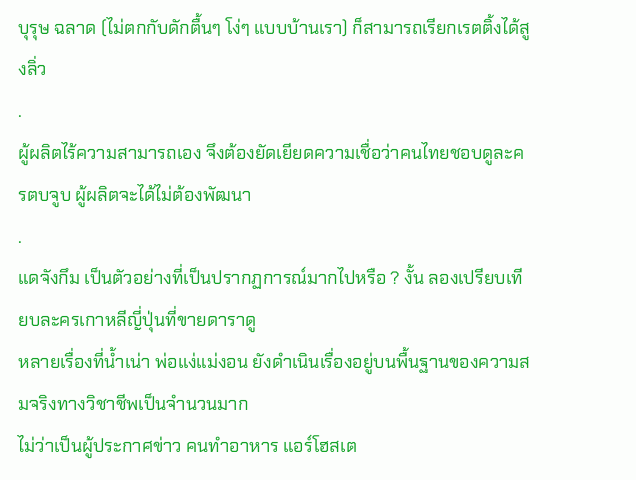บุรุษ ฉลาด (ไม่ตกกับดักตื้นๆ โง่ๆ แบบบ้านเรา) ก็สามารถเรียกเรตติ้งได้สูงลิ่ว
.
ผู้ผลิตไร้ความสามารถเอง จึงต้องยัดเยียดความเชื่อว่าคนไทยชอบดูละครตบจูบ ผู้ผลิตจะได้ไม่ต้องพัฒนา
.
แดจังกึม เป็นตัวอย่างที่เป็นปรากฏการณ์มากไปหรือ ? งั้น ลองเปรียบเทียบละครเกาหลีญี่ปุ่นที่ขายดาราดู
หลายเรื่องที่น้ำเน่า พ่อแง่แม่งอน ยังดำเนินเรื่องอยู่บนพื้นฐานของความสมจริงทางวิชาชีพเป็นจำนวนมาก
ไม่ว่าเป็นผู้ประกาศข่าว คนทำอาหาร แอร์โฮสเต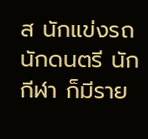ส นักแข่งรถ นักดนตรี นักกีฬา ก็มีราย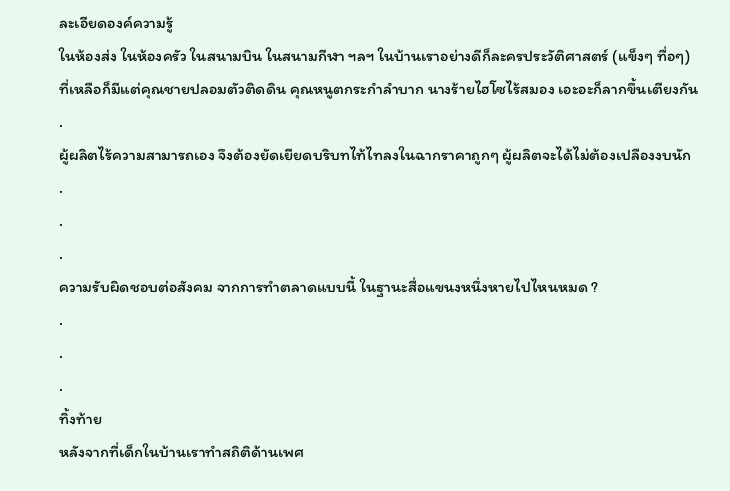ละเอียดองค์ความรู้
ในห้องส่ง ในห้องครัว ในสนามบิน ในสนามกีฬา ฯลฯ ในบ้านเราอย่างดีก็ละครประวัติศาสตร์ (แข็งๆ ทื่อๆ)
ที่เหลือก็มีแต่คุณชายปลอมตัวติดดิน คุณหนูตกระกำลำบาก นางร้ายไฮโซไร้สมอง เอะอะก็ลากขึ้นเตียงกัน
.
ผู้ผลิตไร้ความสามารถเอง จึงต้องยัดเยียดบริบทไท้ไทลงในฉากราคาถูกๆ ผู้ผลิตจะได้ไม่ต้องเปลืองงบนัก
.
.
.
ความรับผิดชอบต่อสังคม จากการทำตลาดแบบนี้ ในฐานะสื่อแขนงหนึ่งหายไปไหนหมด ?
.
.
.
ทิ้งท้าย
หลังจากที่เด็กในบ้านเราทำสถิติด้านเพศ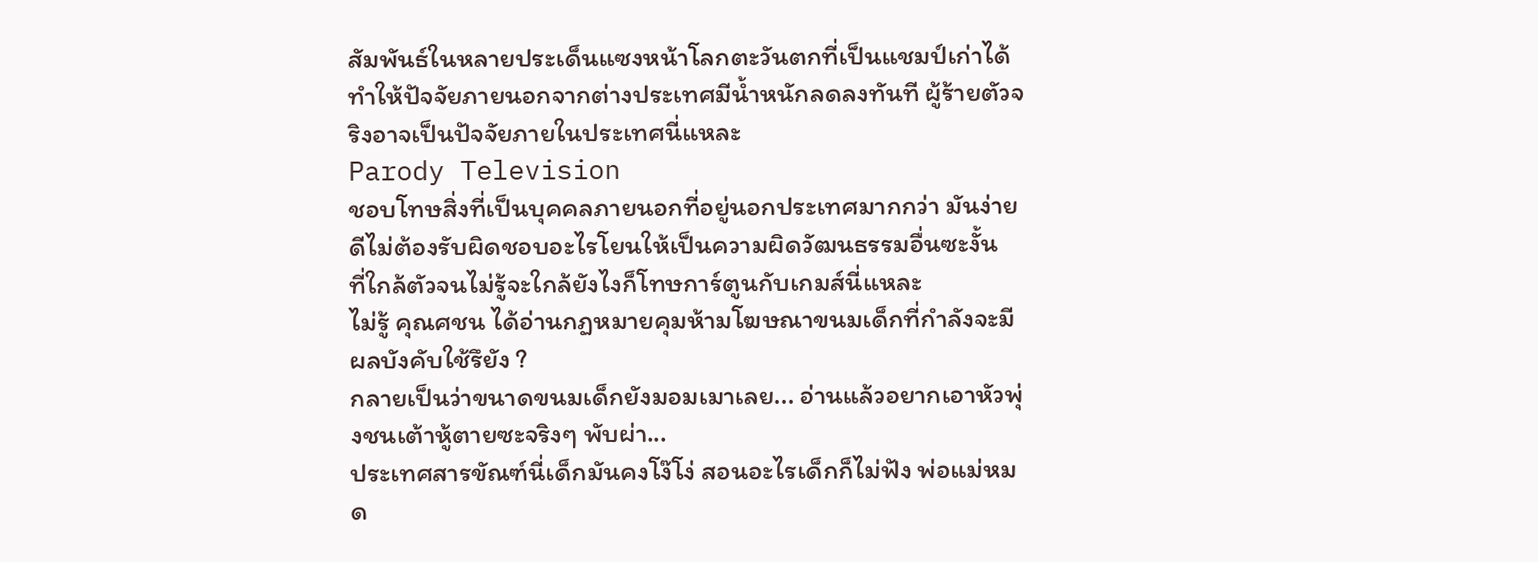สัมพันธ์ในหลายประเด็นแซงหน้าโลกตะวันตกที่เป็นแชมป์เก่าได้
ทำให้ปัจจัยภายนอกจากต่างประเทศมีน้ำหนักลดลงทันที ผู้ร้ายตัวจริงอาจเป็นปัจจัยภายในประเทศนี่แหละ
Parody Television
ชอบโทษสิ่งที่เป็นบุคคลภายนอกที่อยู่นอกประเทศมากกว่า มันง่ายดีไม่ต้องรับผิดชอบอะไรโยนให้เป็นความผิดวัฒนธรรมอื่นซะงั้น
ที่ใกล้ตัวจนไม่รู้จะใกล้ยังไงก็โทษการ์ตูนกับเกมส์นี่แหละ
ไม่รู้ คุณศชน ได้อ่านกฏหมายคุมห้ามโฆษณาขนมเด็กที่กำลังจะมีผลบังคับใช้รึยัง ?
กลายเป็นว่าขนาดขนมเด็กยังมอมเมาเลย... อ่านแล้วอยากเอาหัวพุ่งชนเต้าหู้ตายซะจริงๆ พับผ่า...
ประเทศสารขัณฑ์นี่เด็กมันคงโง๊โง่ สอนอะไรเด็กก็ไม่ฟัง พ่อแม่หมด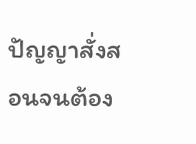ปัญญาสั่งสอนจนต้อง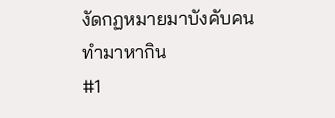งัดกฏหมายมาบังคับคนทำมาหากิน
#1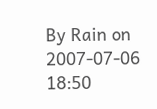By Rain on 2007-07-06 18:50